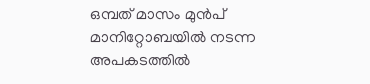ഒമ്പത് മാസം മുൻപ് മാനിറ്റോബയിൽ നടന്ന അപകടത്തിൽ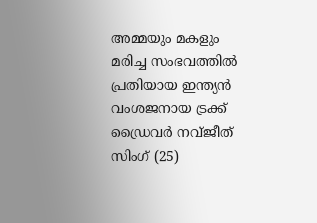അമ്മയും മകളും മരിച്ച സംഭവത്തിൽ പ്രതിയായ ഇന്ത്യൻ വംശജനായ ട്രക്ക് ഡ്രൈവർ നവ്ജീത് സിംഗ് (25)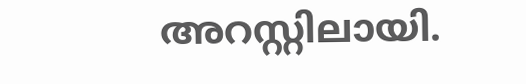അറസ്റ്റിലായി.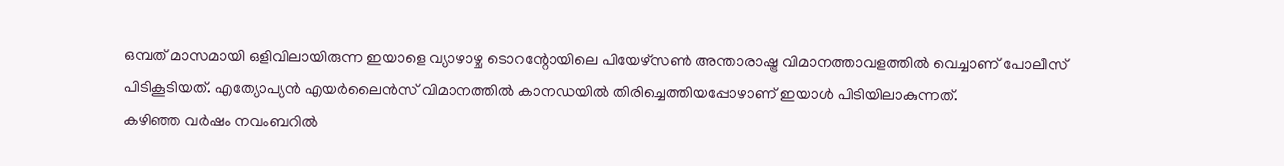ഒമ്പത് മാസമായി ഒളിവിലായിരുന്ന ഇയാളെ വ്യാഴാഴ്ച ടൊറന്റോയിലെ പിയേഴ്സൺ അന്താരാഷ്ട്ര വിമാനത്താവളത്തിൽ വെച്ചാണ് പോലീസ് പിടികൂടിയത്. എത്യോപ്യൻ എയർലൈൻസ് വിമാനത്തിൽ കാനഡയിൽ തിരിച്ചെത്തിയപ്പോഴാണ് ഇയാൾ പിടിയിലാകുന്നത്.
കഴിഞ്ഞ വർഷം നവംബറിൽ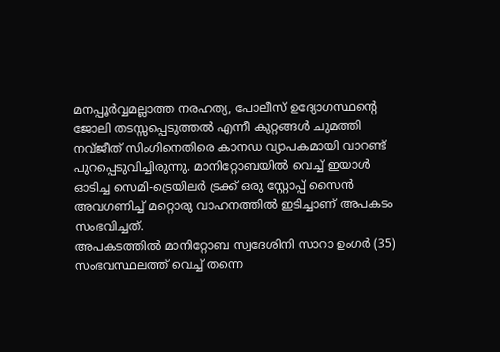മനപ്പൂർവ്വമല്ലാത്ത നരഹത്യ, പോലീസ് ഉദ്യോഗസ്ഥന്റെ ജോലി തടസ്സപ്പെടുത്തൽ എന്നീ കുറ്റങ്ങൾ ചുമത്തി നവ്ജീത് സിംഗിനെതിരെ കാനഡ വ്യാപകമായി വാറണ്ട് പുറപ്പെടുവിച്ചിരുന്നു. മാനിറ്റോബയിൽ വെച്ച് ഇയാൾ ഓടിച്ച സെമി-ട്രെയിലർ ട്രക്ക് ഒരു സ്റ്റോപ്പ് സൈൻ അവഗണിച്ച് മറ്റൊരു വാഹനത്തിൽ ഇടിച്ചാണ് അപകടം സംഭവിച്ചത്.
അപകടത്തിൽ മാനിറ്റോബ സ്വദേശിനി സാറാ ഉംഗർ (35) സംഭവസ്ഥലത്ത് വെച്ച് തന്നെ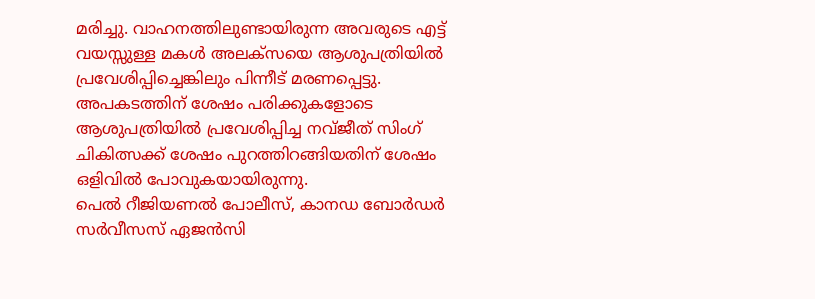മരിച്ചു. വാഹനത്തിലുണ്ടായിരുന്ന അവരുടെ എട്ട് വയസ്സുള്ള മകൾ അലക്സയെ ആശുപത്രിയിൽ പ്രവേശിപ്പിച്ചെങ്കിലും പിന്നീട് മരണപ്പെട്ടു. അപകടത്തിന് ശേഷം പരിക്കുകളോടെ ആശുപത്രിയിൽ പ്രവേശിപ്പിച്ച നവ്ജീത് സിംഗ് ചികിത്സക്ക് ശേഷം പുറത്തിറങ്ങിയതിന് ശേഷം ഒളിവിൽ പോവുകയായിരുന്നു.
പെൽ റീജിയണൽ പോലീസ്, കാനഡ ബോർഡർ സർവീസസ് ഏജൻസി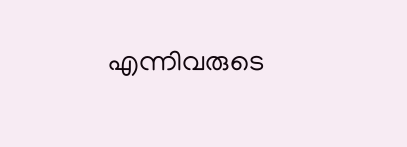എന്നിവരുടെ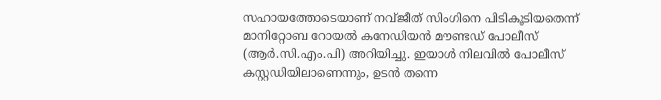സഹായത്തോടെയാണ് നവ്ജീത് സിംഗിനെ പിടികൂടിയതെന്ന് മാനിറ്റോബ റോയൽ കനേഡിയൻ മൗണ്ടഡ് പോലീസ് (ആർ.സി.എം.പി) അറിയിച്ചു. ഇയാൾ നിലവിൽ പോലീസ് കസ്റ്റഡിയിലാണെന്നും, ഉടൻ തന്നെ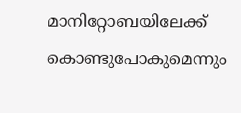മാനിറ്റോബയിലേക്ക് കൊണ്ടുപോകുമെന്നും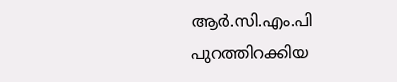ആർ.സി.എം.പി പുറത്തിറക്കിയ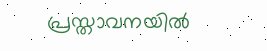പ്രസ്താവനയിൽ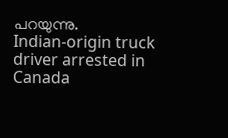പറയുന്നു.
Indian-origin truck driver arrested in Canada